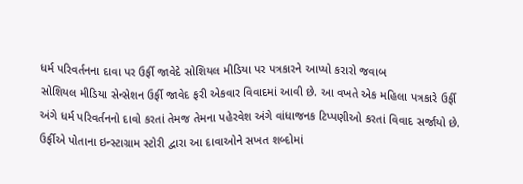ધર્મ પરિવર્તનના દાવા પર ઉર્ફી જાવેદે સોશિયલ મીડિયા પર પત્રકારને આપ્યો કરારો જવાબ
સોશિયલ મીડિયા સેન્સેશન ઉર્ફી જાવેદ ફરી એકવાર વિવાદમાં આવી છે. આ વખતે એક મહિલા પત્રકારે ઉર્ફી અંગે ધર્મ પરિવર્તનનો દાવો કરતાં તેમજ તેમના પહેરવેશ અંગે વાંધાજનક ટિપ્પણીઓ કરતાં વિવાદ સર્જાયો છે. ઉર્ફીએ પોતાના ઇન્સ્ટાગ્રામ સ્ટોરી દ્વારા આ દાવાઓને સખત શબ્દોમાં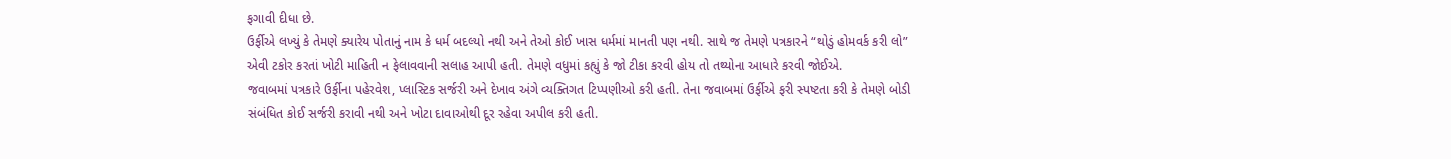ફગાવી દીધા છે.
ઉર્ફીએ લખ્યું કે તેમણે ક્યારેય પોતાનું નામ કે ધર્મ બદલ્યો નથી અને તેઓ કોઈ ખાસ ધર્મમાં માનતી પણ નથી. સાથે જ તેમણે પત્રકારને “થોડું હોમવર્ક કરી લો” એવી ટકોર કરતાં ખોટી માહિતી ન ફેલાવવાની સલાહ આપી હતી. તેમણે વધુમાં કહ્યું કે જો ટીકા કરવી હોય તો તથ્યોના આધારે કરવી જોઈએ.
જવાબમાં પત્રકારે ઉર્ફીના પહેરવેશ, પ્લાસ્ટિક સર્જરી અને દેખાવ અંગે વ્યક્તિગત ટિપ્પણીઓ કરી હતી. તેના જવાબમાં ઉર્ફીએ ફરી સ્પષ્ટતા કરી કે તેમણે બોડી સંબંધિત કોઈ સર્જરી કરાવી નથી અને ખોટા દાવાઓથી દૂર રહેવા અપીલ કરી હતી.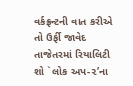વર્કફ્રન્ટની વાત કરીએ તો ઉર્ફી જાવેદ તાજેતરમાં રિયાલિટી શો `લોક અપ-૨’ના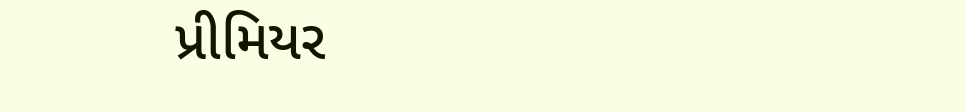પ્રીમિયર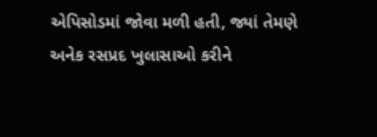એપિસોડમાં જોવા મળી હતી, જ્યાં તેમણે અનેક રસપ્રદ ખુલાસાઓ કરીને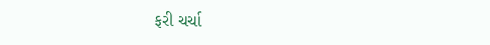ફરી ચર્ચા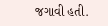જગાવી હતી.